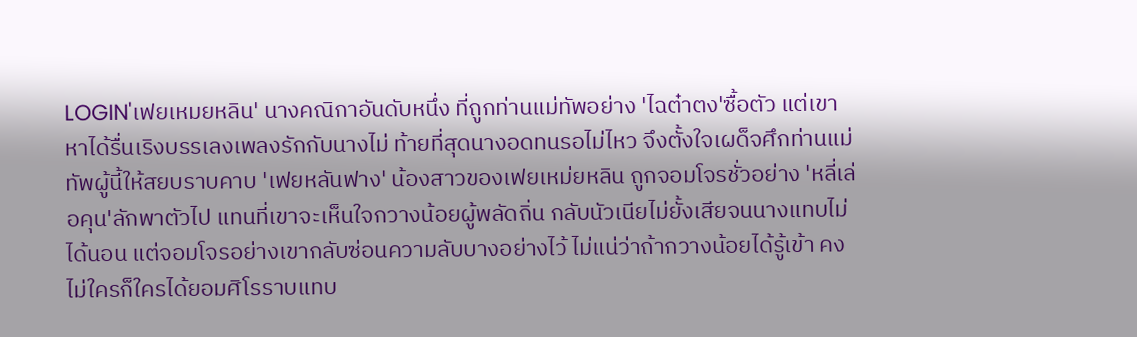LOGIN'เฟยเหมยหลิน' นางคณิกาอันดับหนึ่ง ที่ถูกท่านแม่ทัพอย่าง 'ไฉต๋าตง'ซื้อตัว แต่เขาหาได้รื่นเริงบรรเลงเพลงรักกับนางไม่ ท้ายที่สุดนางอดทนรอไม่ไหว จึงตั้งใจเผด็จศึกท่านแม่ทัพผู้นี้ให้สยบราบคาบ 'เฟยหลันฟาง' น้องสาวของเฟยเหม่ยหลิน ถูกจอมโจรชั่วอย่าง 'หลี่เล่อคุน'ลักพาตัวไป แทนที่เขาจะเห็นใจกวางน้อยผู้พลัดถิ่น กลับนัวเนียไม่ยั้งเสียจนนางแทบไม่ได้นอน แต่จอมโจรอย่างเขากลับซ่อนความลับบางอย่างไว้ ไม่แน่ว่าถ้ากวางน้อยได้รู้เข้า คงไม่ใครก็ใครได้ยอมศิโรราบแทบ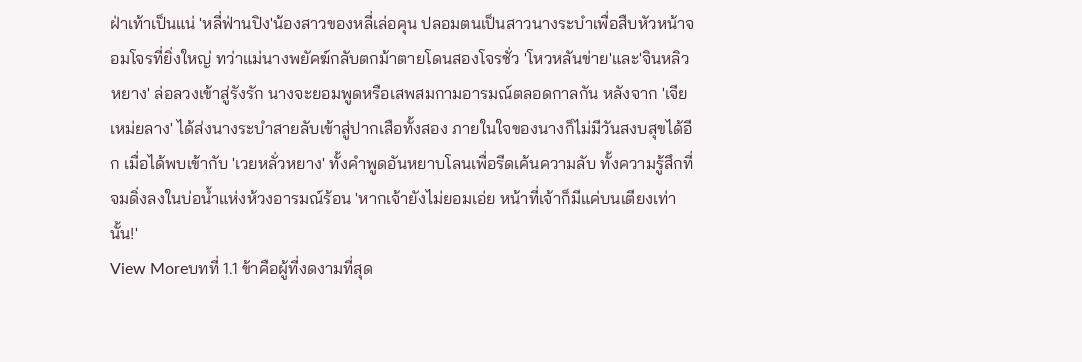ฝ่าเท้าเป็นแน่ 'หลี่ฟ่านปิง'น้องสาวของหลี่เล่อคุน ปลอมตนเป็นสาวนางระบำเพื่อสืบหัวหน้าจอมโจรที่ยิ่งใหญ่ ทว่าแม่นางพยัคฆ์กลับตกม้าตายโดนสองโจรชั่ว 'โหวหลันข่าย'และ'จินหลิวหยาง' ล่อลวงเข้าสู่รังรัก นางจะยอมพูดหรือเสพสมกามอารมณ์ตลอดกาลกัน หลังจาก 'เจียเหม่ยลาง' ได้ส่งนางระบำสายลับเข้าสู่ปากเสือทั้งสอง ภายในใจของนางก็ไม่มีวันสงบสุขได้อีก เมื่อได้พบเข้ากับ 'เวยหลั่วหยาง' ทั้งคำพูดอันหยาบโลนเพื่อรีดเค้นความลับ ทั้งความรู้สึกที่จมดิ่งลงในบ่อน้ำแห่งห้วงอารมณ์ร้อน 'หากเจ้ายังไม่ยอมเอ่ย หน้าที่เจ้าก็มีแค่บนเตียงเท่านั้น!'
View Moreบทที่ 1.1 ข้าคือผู้ที่งดงามที่สุด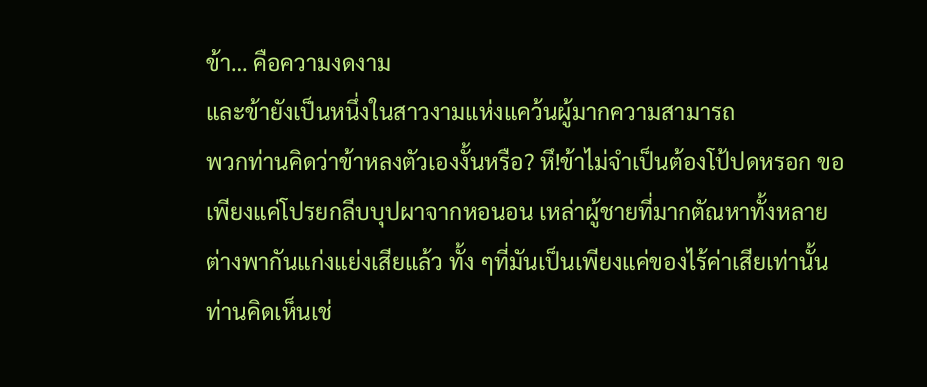ข้า… คือความงดงาม
และข้ายังเป็นหนึ่งในสาวงามแห่งแคว้นผู้มากความสามารถ
พวกท่านคิดว่าข้าหลงตัวเองงั้นหรือ? หึ!ข้าไม่จำเป็นต้องโป้ปดหรอก ขอเพียงแค่โปรยกลีบบุปผาจากหอนอน เหล่าผู้ชายที่มากตัณหาทั้งหลายต่างพากันแก่งแย่งเสียแล้ว ทั้ง ๆที่มันเป็นเพียงแค่ของไร้ค่าเสียเท่านั้น ท่านคิดเห็นเช่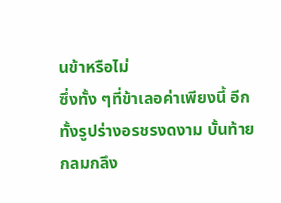นข้าหรือไม่
ซึ่งทั้ง ๆที่ข้าเลอค่าเพียงนี้ อีกทั้งรูปร่างอรชรงดงาม บั้นท้ายกลมกลึง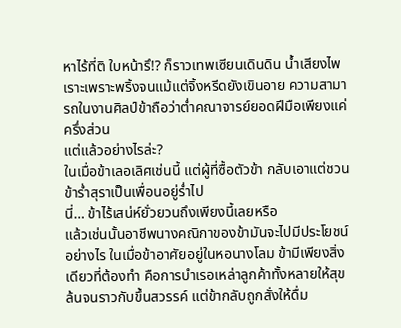หาไร้ที่ติ ใบหน้ารึ!? ก็ราวเทพเซียนเดินดิน น้ำเสียงไพเราะเพราะพริ้งจนแม้แต่จิ้งหรีดยังเขินอาย ความสามารถในงานศิลป์ข้าถือว่าต่ำคณาจารย์ยอดฝีมือเพียงแค่ครึ่งส่วน
แต่แล้วอย่างไรล่ะ?
ในเมื่อข้าเลอเลิศเช่นนี้ แต่ผู้ที่ซื้อตัวข้า กลับเอาแต่ชวนข้าร่ำสุราเป็นเพื่อนอยู่ร่ำไป
นี่… ข้าไร้เสน่ห์ยั่วยวนถึงเพียงนี้เลยหรือ
แล้วเช่นนั้นอาชีพนางคณิกาของข้ามันจะไปมีประโยชน์อย่างไร ในเมื่อข้าอาศัยอยู่ในหอนางโลม ข้ามีเพียงสิ่งเดียวที่ต้องทำ คือการบำเรอเหล่าลูกค้าทั้งหลายให้สุขล้นจนราวกับขึ้นสวรรค์ แต่ข้ากลับถูกสั่งให้ดื่ม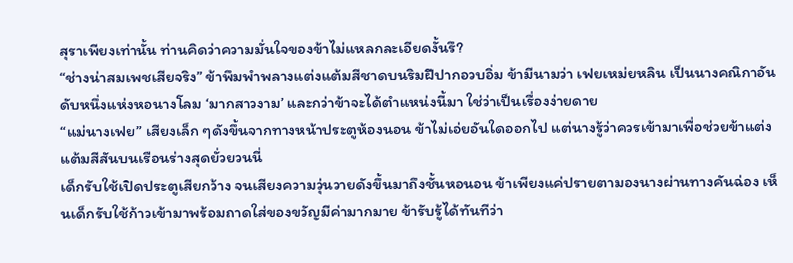สุราเพียงเท่านั้น ท่านคิดว่าความมั่นใจของข้าไม่แหลกละเอียดงั้นรึ?
“ช่างน่าสมเพชเสียจริง” ข้าพึมพำพลางแต่งแต้มสีชาดบนริมฝีปากอวบอิ่ม ข้ามีนามว่า เฟยเหม่ยหลิน เป็นนางคณิกาอันดับหนึ่งแห่งหอนางโลม ‘มากสาวงาม’ และกว่าข้าจะได้ตำแหน่งนี้มา ใช่ว่าเป็นเรื่องง่ายดาย
“แม่นางเฟย” เสียงเล็ก ๆดังขึ้นจากทางหน้าประตูห้องนอน ข้าไม่เอ่ยอันใดออกไป แต่นางรู้ว่าควรเข้ามาเพื่อช่วยข้าแต่งแต้มสีสันบนเรือนร่างสุดยั่วยวนนี่
เด็กรับใช้เปิดประตูเสียกว้าง จนเสียงความวุ่นวายดังขึ้นมาถึงชั้นหอนอน ข้าเพียงแค่ปรายตามองนางผ่านทางคันฉ่อง เห็นเด็กรับใช้ก้าวเข้ามาพร้อมถาดใส่ของขวัญมีค่ามากมาย ข้ารับรู้ได้ทันทีว่า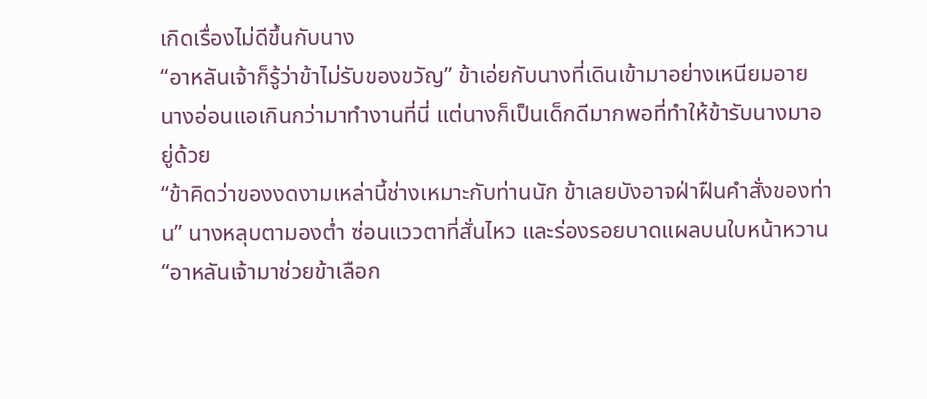เกิดเรื่องไม่ดีขึ้นกับนาง
“อาหลันเจ้าก็รู้ว่าข้าไม่รับของขวัญ” ข้าเอ่ยกับนางที่เดินเข้ามาอย่างเหนียมอาย นางอ่อนแอเกินกว่ามาทำงานที่นี่ แต่นางก็เป็นเด็กดีมากพอที่ทำให้ข้ารับนางมาอยู่ด้วย
“ข้าคิดว่าของงดงามเหล่านี้ช่างเหมาะกับท่านนัก ข้าเลยบังอาจฝ่าฝืนคำสั่งของท่าน” นางหลุบตามองต่ำ ซ่อนแววตาที่สั่นไหว และร่องรอยบาดแผลบนใบหน้าหวาน
“อาหลันเจ้ามาช่วยข้าเลือก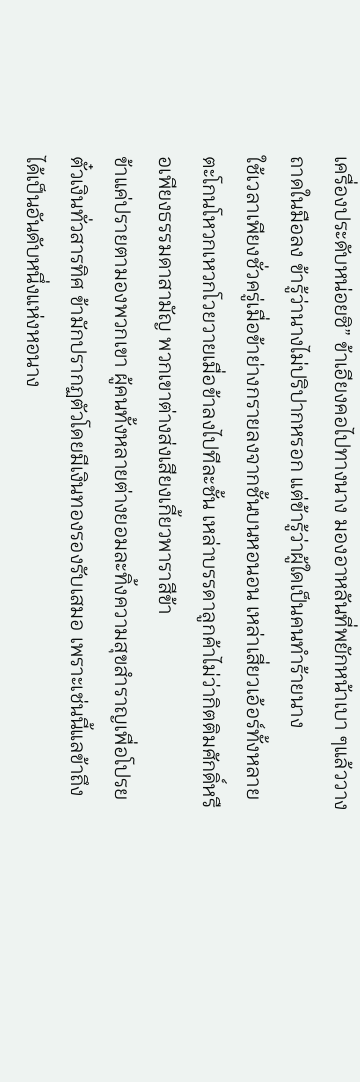เครื่องประดับหน่อยซิ” ข้าเอียงคอไปทางนาง มองอาหลันที่พยักหน้าเบา ๆแล้ววางถาดในมือลง ข้ารู้ว่านางไม่ปริปากหรอก แต่ข้ารู้ว่าผู้ใดเป็นคนทำร้ายนาง
ใช้เวลาเพียงชั่วครู่เมื่อข้าย่างกรายลงจากชั้นบนหอนอน เหล่าเสี่ยวเอ้อร์ทั้งหลายตะโกนโหวกเหวกโวยวายเมื่อข้าลงไปทีละชั้น เหล่าบรรดาลูกค้าไม่ว่ากิตติมศักดิ์หรือเพียงธรรมดาสามัญ พวกเขาต่างส่งเสียงเกี้ยวพาราสีข้า
ข้าแค่ปรายตามองพวกเขา ผู้คนทั้งหลายต่างยอมละทิ้งความสุขสำราญเพื่อโปรยตั๋วเงินทั่วสารทิศ ข้ามักปรากฏตัวโดยมีเงินทองรองรับเสมอ เพราะเช่นนี้แลข้าถึงได้เป็นอันดับหนึ่งแห่งหอนาง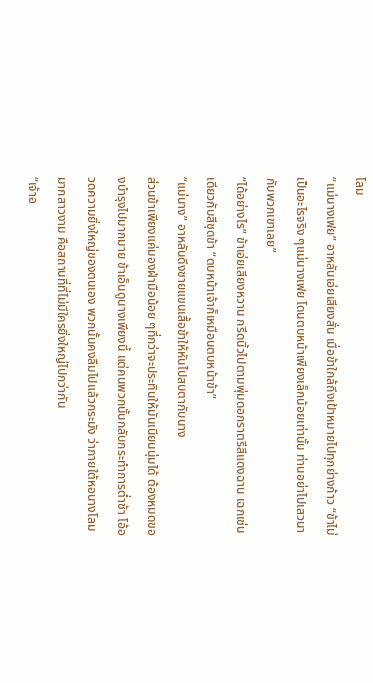โลม
“แม่นางเฟย” อาหลันเอ่ยเสียงสั่น เมื่อข้าใกล้ถึงเป้าหมายไปทุกย่างก้าว “ข้าไม่เป็นอะไรจริง ๆแม่นางเฟย โดนตบหน้าเพียงเล็กน้อยเท่านั้น ท่านอย่าไปเสวนากับพวกเขาเลย”
“ได้อย่างไร” ข้าเอ่ยเสียงหวาน กรีดนิ้วไปตามพุ่มดอกราตรีสีแดงฉาน เฉกเช่นเดียวกับสีชุดข้า “ตบหน้าเจ้าก็เหมือนตบหน้าข้า”
“แม่นาง” อาหลันดึงชายแขนเสื้อข้าให้หันไปสบตากับนาง
ส่วนข้าเพียงแค่มองฝ่ามือน้อย ๆที่กว่าจะประทินให้มันเนียนนุ่มได้ ต้องหมดของบำรุงไปมากมาย ข้าเอ็นดูนางเพียงนี้ แต่คนพวกนั้นกลับกระทำการต่ำช้า โอ้อวดความยิ่งใหญ่ของตนเอง พวกนั้นคงลืมไปแล้วกระมัง ว่าภายใต้หอนางโลมมากสาวงาม คือสถานที่ที่ไม่มีใครยิ่งใหญ่ไปกว่ากัน
“เจ้าอ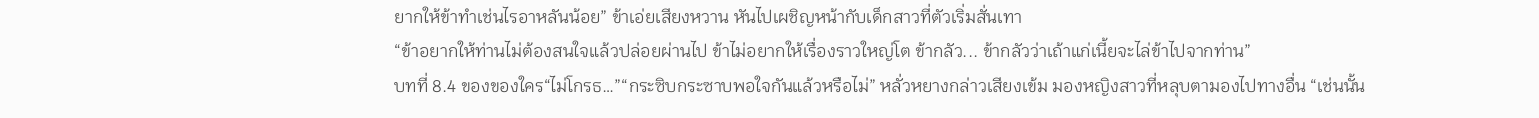ยากให้ข้าทำเช่นไรอาหลันน้อย” ข้าเอ่ยเสียงหวาน หันไปเผชิญหน้ากับเด็กสาวที่ตัวเริ่มสั่นเทา
“ข้าอยากให้ท่านไม่ต้องสนใจแล้วปล่อยผ่านไป ข้าไม่อยากให้เรื่องราวใหญ่โต ข้ากลัว... ข้ากลัวว่าเถ้าแก่เนี้ยจะไล่ข้าไปจากท่าน”
บทที่ 8.4 ของของใคร“ไม่โกรธ…”“กระซิบกระซาบพอใจกันแล้วหรือไม่” หลั่วหยางกล่าวเสียงเข้ม มองหญิงสาวที่หลุบตามองไปทางอื่น “เช่นนั้น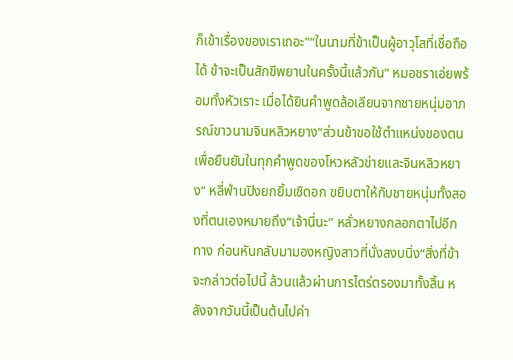ก็เข้าเรื่องของเราเถอะ”“ในนามที่ข้าเป็นผู้อาวุโสที่เชื่อถือได้ ข้าจะเป็นสักขีพยานในครั้งนี้แล้วกัน” หมอชราเอ่ยพร้อมทั้งหัวเราะ เมื่อได้ยินคำพูดล้อเลียนจากชายหนุ่มอาภรณ์ขาวนามจินหลิวหยาง“ส่วนข้าขอใช้ตำแหน่งของตนเพื่อยืนยันในทุกคำพูดของโหวหลัวข่ายและจินหลิวหยาง” หลี่ฟ่านปิงยกยิ้มเชิดอก ขยิบตาให้กับชายหนุ่มทั้งสองที่ตนเองหมายถึง“เจ้านี่นะ” หลั่วหยางกลอกตาไปอีกทาง ก่อนหันกลับมามองหญิงสาวที่นั่งสงบนิ่ง“สิ่งที่ข้าจะกล่าวต่อไปนี้ ล้วนแล้วผ่านการไตร่ตรองมาทั้งสิ้น หลังจากวันนี้เป็นต้นไปค่า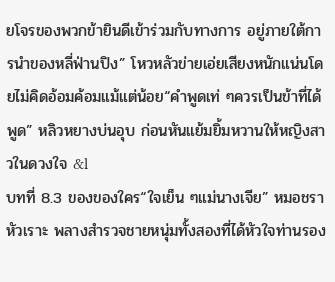ยโจรของพวกข้ายินดีเข้าร่วมกับทางการ อยู่ภายใต้การนำของหลี่ฟ่านปิง” โหวหลัวข่ายเอ่ยเสียงหนักแน่นโดยไม่คิดอ้อมค้อมแม้แต่น้อย“คำพูดเท่ ๆควรเป็นข้าที่ได้พูด” หลิวหยางบ่นอุบ ก่อนหันแย้มยิ้มหวานให้หญิงสาวในดวงใจ &l
บทที่ 8.3 ของของใคร“ใจเย็น ๆแม่นางเจีย” หมอชราหัวเราะ พลางสำรวจชายหนุ่มทั้งสองที่ได้หัวใจท่านรอง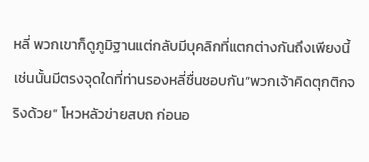หลี่ พวกเขาก็ดูภูมิฐานแต่กลับมีบุคลิกที่แตกต่างกันถึงเพียงนี้ เช่นนั้นมีตรงจุดใดที่ท่านรองหลี่ชื่นชอบกัน“พวกเจ้าคิดตุกติกจริงด้วย” โหวหลัวข่ายสบถ ก่อนอ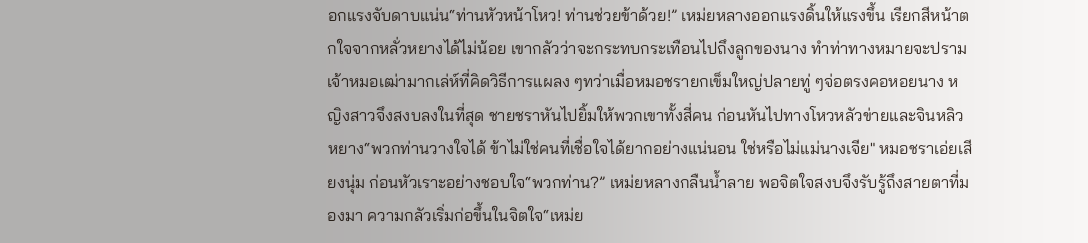อกแรงจับดาบแน่น“ท่านหัวหน้าโหว! ท่านช่วยข้าด้วย!” เหม่ยหลางออกแรงดิ้นให้แรงขึ้น เรียกสีหน้าตกใจจากหลั่วหยางได้ไม่น้อย เขากลัวว่าจะกระทบกระเทือนไปถึงลูกของนาง ทำท่าทางหมายจะปรามเจ้าหมอเฒ่ามากเล่ห์ที่คิดวิธีการแผลง ๆทว่าเมื่อหมอชรายกเข็มใหญ่ปลายทู่ ๆจ่อตรงคอหอยนาง หญิงสาวจึงสงบลงในที่สุด ชายชราหันไปยิ้มให้พวกเขาทั้งสี่คน ก่อนหันไปทางโหวหลัวข่ายและจินหลิวหยาง“พวกท่านวางใจได้ ข้าไม่ใช่คนที่เชื่อใจได้ยากอย่างแน่นอน ใช่หรือไม่แม่นางเจีย" หมอชราเอ่ยเสียงนุ่ม ก่อนหัวเราะอย่างชอบใจ“พวกท่าน?” เหม่ยหลางกลืนน้ำลาย พอจิตใจสงบจึงรับรู้ถึงสายตาที่มองมา ความกลัวเริ่มก่อขึ้นในจิตใจ“เหม่ย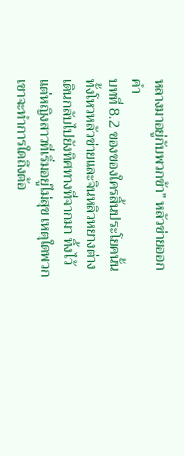หลางมาอยู่กับพวกข้า” หลัวข่ายออกคำ
บทที่ 8.2 ของของใครสิ้นประโยคนั้นทั้งโหวหลัวข่ายและจินหลิวหยางต่างเดินกลับไปยังทิศทางที่จากมา ทิ้งไว้แต่หญิงสาวที่เริ่มอยู่ไม่สุข เหตุใดพวกเขาจะทำการใดถึงต้อ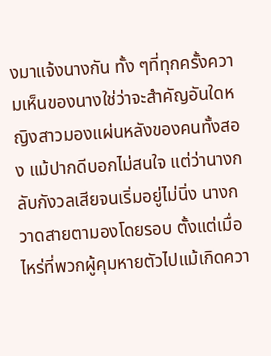งมาแจ้งนางกัน ทั้ง ๆที่ทุกครั้งความเห็นของนางใช่ว่าจะสำคัญอันใดหญิงสาวมองแผ่นหลังของคนทั้งสอง แม้ปากดีบอกไม่สนใจ แต่ว่านางกลับกังวลเสียจนเริ่มอยู่ไม่นิ่ง นางกวาดสายตามองโดยรอบ ตั้งแต่เมื่อไหร่ที่พวกผู้คุมหายตัวไปแม้เกิดควา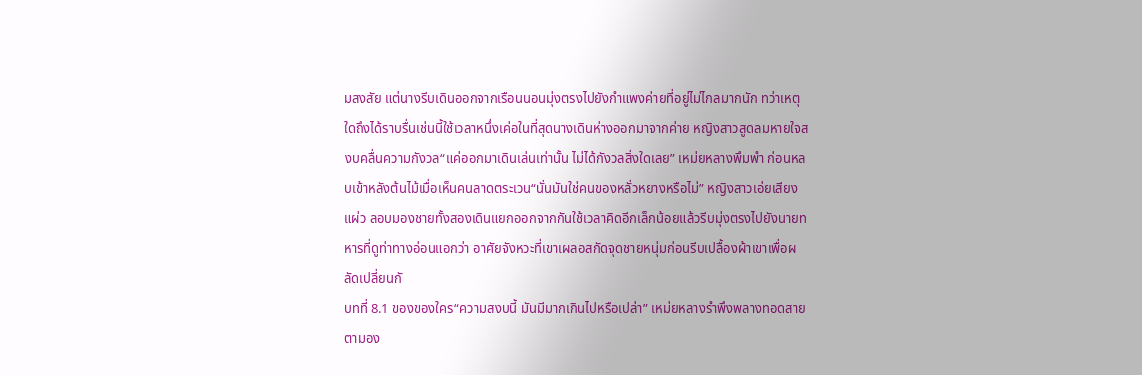มสงสัย แต่นางรีบเดินออกจากเรือนนอนมุ่งตรงไปยังกำแพงค่ายที่อยู่ไม่ไกลมากนัก ทว่าเหตุใดถึงได้ราบรื่นเช่นนี้ใช้เวลาหนึ่งเค่อในที่สุดนางเดินห่างออกมาจากค่าย หญิงสาวสูดลมหายใจสงบคลื่นความกังวล“แค่ออกมาเดินเล่นเท่านั้น ไม่ได้กังวลสิ่งใดเลย” เหม่ยหลางพึมพำ ก่อนหลบเข้าหลังต้นไม้เมื่อเห็นคนลาดตระเวน“นั่นมันใช่คนของหลั่วหยางหรือไม่” หญิงสาวเอ่ยเสียงแผ่ว ลอบมองชายทั้งสองเดินแยกออกจากกันใช้เวลาคิดอีกเล็กน้อยแล้วรีบมุ่งตรงไปยังนายทหารที่ดูท่าทางอ่อนแอกว่า อาศัยจังหวะที่เขาเผลอสกัดจุดชายหนุ่มก่อนรีบเปลื้องผ้าเขาเพื่อผลัดเปลี่ยนกั
บทที่ 8.1 ของของใคร“ความสงบนี้ มันมีมากเกินไปหรือเปล่า” เหม่ยหลางรำพึงพลางทอดสายตามอง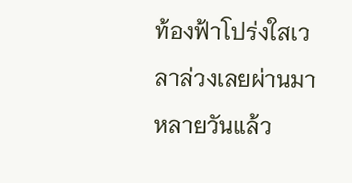ท้องฟ้าโปร่งใสเวลาล่วงเลยผ่านมาหลายวันแล้ว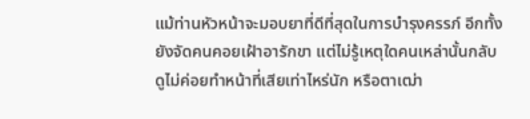แม้ท่านหัวหน้าจะมอบยาที่ดีที่สุดในการบำรุงครรภ์ อีกทั้งยังจัดคนคอยเฝ้าอารักขา แต่ไม่รู้เหตุใดคนเหล่านั้นกลับดูไม่ค่อยทำหน้าที่เสียเท่าไหร่นัก หรือตาเฒ่า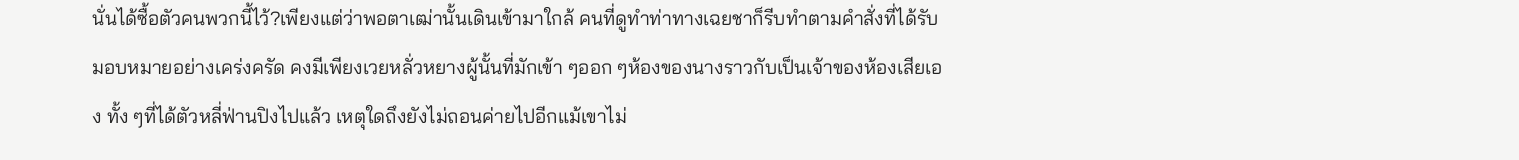นั่นได้ซื้อตัวคนพวกนี้ไว้?เพียงแต่ว่าพอตาเฒ่านั้นเดินเข้ามาใกล้ คนที่ดูทำท่าทางเฉยชาก็รีบทำตามคำสั่งที่ได้รับมอบหมายอย่างเคร่งครัด คงมีเพียงเวยหลั่วหยางผู้นั้นที่มักเข้า ๆออก ๆห้องของนางราวกับเป็นเจ้าของห้องเสียเอง ทั้ง ๆที่ได้ตัวหลี่ฟ่านปิงไปแล้ว เหตุใดถึงยังไม่ถอนค่ายไปอีกแม้เขาไม่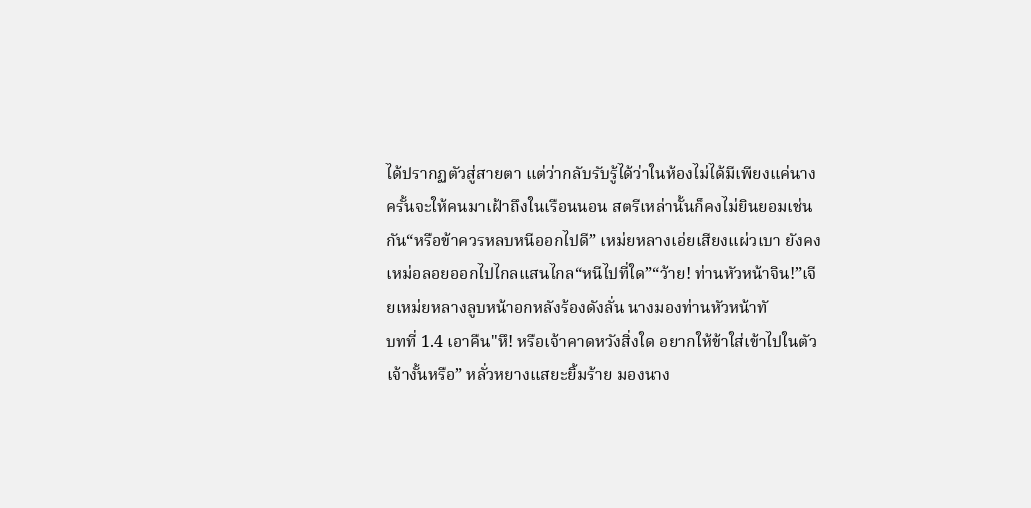ได้ปรากฏตัวสู่สายตา แต่ว่ากลับรับรู้ได้ว่าในห้องไม่ได้มีเพียงแค่นาง ครั้นจะให้คนมาเฝ้าถึงในเรือนนอน สตรีเหล่านั้นก็คงไม่ยินยอมเช่นกัน“หรือข้าควรหลบหนีออกไปดี” เหม่ยหลางเอ่ยเสียงแผ่วเบา ยังคงเหม่อลอยออกไปไกลแสนไกล“หนีไปที่ใด”“ว้าย! ท่านหัวหน้าจิน!”เจียเหม่ยหลางลูบหน้าอกหลังร้องดังลั่น นางมองท่านหัวหน้าทั
บทที่ 1.4 เอาคืน"หึ! หรือเจ้าคาดหวังสิ่งใด อยากให้ข้าใส่เข้าไปในตัวเจ้างั้นหรือ” หลั่วหยางแสยะยิ้มร้าย มองนาง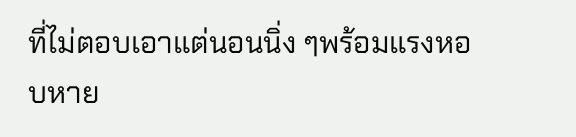ที่ไม่ตอบเอาแต่นอนนิ่ง ๆพร้อมแรงหอบหาย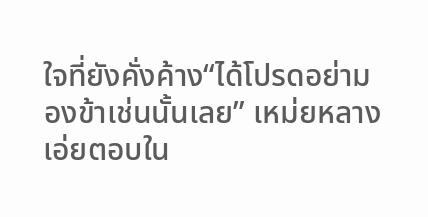ใจที่ยังคั่งค้าง“ได้โปรดอย่ามองข้าเช่นนั้นเลย” เหม่ยหลางเอ่ยตอบใน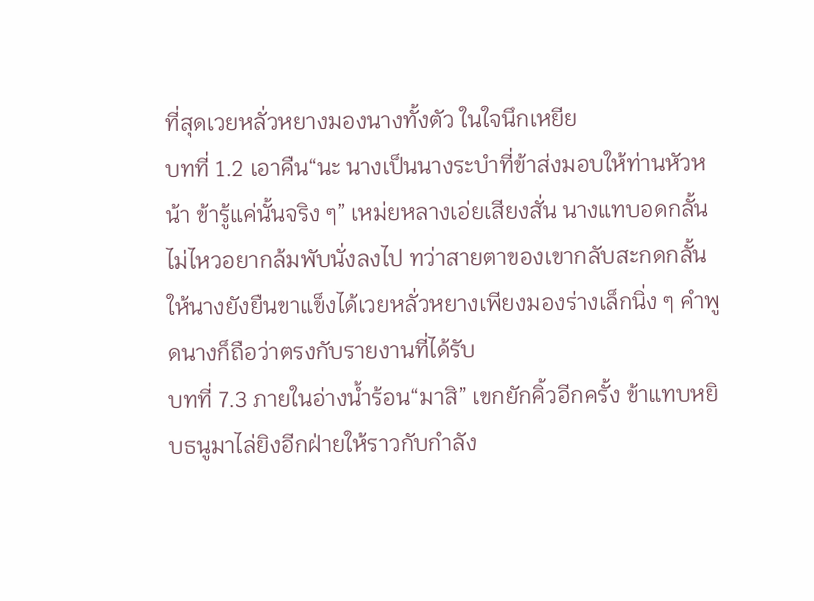ที่สุดเวยหลั่วหยางมองนางทั้งตัว ในใจนึกเหยีย
บทที่ 1.2 เอาคืน“นะ นางเป็นนางระบำที่ข้าส่งมอบให้ท่านหัวหน้า ข้ารู้แค่นั้นจริง ๆ” เหม่ยหลางเอ่ยเสียงสั่น นางแทบอดกลั้นไม่ไหวอยากล้มพับนั่งลงไป ทว่าสายตาของเขากลับสะกดกลั้นให้นางยังยืนขาแข็งได้เวยหลั่วหยางเพียงมองร่างเล็กนิ่ง ๆ คำพูดนางก็ถือว่าตรงกับรายงานที่ได้รับ
บทที่ 7.3 ภายในอ่างน้ำร้อน“มาสิ” เขกยักคิ้วอีกครั้ง ข้าแทบหยิบธนูมาไล่ยิงอีกฝ่ายให้ราวกับกำลัง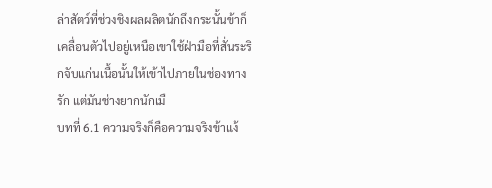ล่าสัตว์ที่ช่วงชิงผลผลิตนักถึงกระนั้นข้าก็เคลื่อนตัวไปอยู่เหนือเขาใช้ฝ่ามือที่สั่นระริกจับแก่นเนื้อนั้นให้เข้าไปภายในช่องทางรัก แต่มันช่างยากนักเมื
บทที่ 6.1 ความจริงก็คือความจริงข้าแง้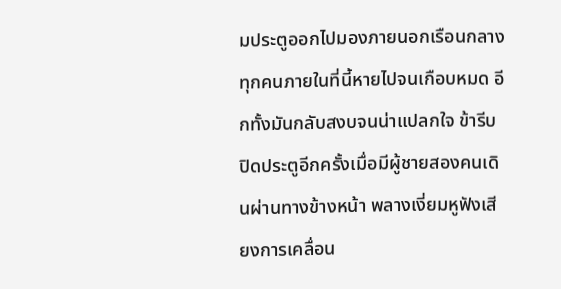มประตูออกไปมองภายนอกเรือนกลาง ทุกคนภายในที่นี้หายไปจนเกือบหมด อีกทั้งมันกลับสงบจนน่าแปลกใจ ข้ารีบปิดประตูอีกครั้งเมื่อมีผู้ชายสองคนเดินผ่านทางข้างหน้า พลางเงี่ยมหูฟังเสียงการเคลื่อน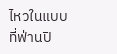ไหวในแบบที่ฟ่านปิ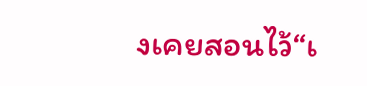งเคยสอนไว้“เ